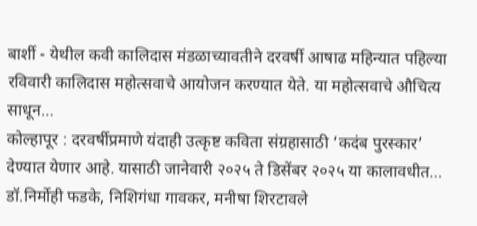बार्शी - येथील कवी कालिदास मंडळाच्यावतीने दरवर्षी आषाढ महिन्यात पहिल्या रविवारी कालिदास महोत्सवाचे आयोजन करण्यात येते. या महोत्सवाचे औचित्य साधून…
कोल्हापूर : दरवर्षीप्रमाणे यंदाही उत्कृष्ट कविता संग्रहासाठी ‘कदंब पुरस्कार’ देण्यात येणार आहे. यासाठी जानेवारी २०२५ ते डिसेंबर २०२५ या कालावधीत…
डॉ.निर्मोही फडके, निशिगंधा गावकर, मनीषा शिरटावले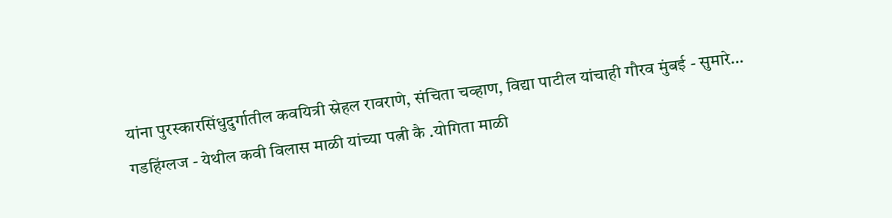यांना पुरस्कारसिंधुदुर्गातील कवयित्री स्नेहल रावराणे, संचिता चव्हाण, विद्या पाटील यांचाही गौरव मुंबई - सुमारे…
गडहिंग्लज - येथील कवी विलास माळी यांच्या पत्नी कै .योगिता माळी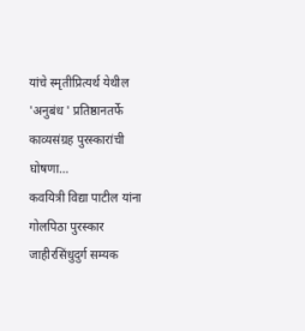यांचे स्मृतीप्रित्यर्थ येथील 'अनुबंध ' प्रतिष्ठानतर्फे काव्यसंग्रह पुरस्कारांची घोषणा…
कवयित्री विद्या पाटील यांना गोलपिठा पुरस्कार जाहीरसिंधुदुर्ग सम्यक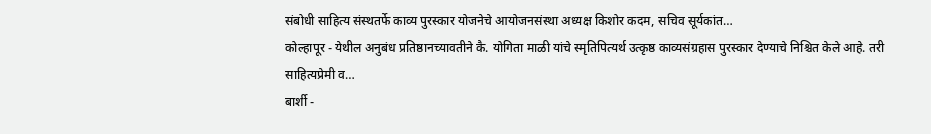संबोधी साहित्य संस्थतर्फे काव्य पुरस्कार योजनेचे आयोजनसंस्था अध्यक्ष किशोर कदम, सचिव सूर्यकांत…
कोल्हापूर - येथील अनुबंध प्रतिष्ठानच्यावतीने कै. योगिता माळी यांचे स्मृतिपित्यर्थ उत्कृष्ठ काव्यसंग्रहास पुरस्कार देण्याचे निश्चित केले आहे. तरी साहित्यप्रेमी व…
बार्शी -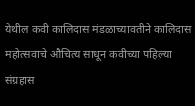येथील कवी कालिदास मंडळाच्यावतीने कालिदास महोत्सवाचे औचित्य साधून कवीच्या पहिल्या संग्रहास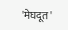'मेघदूत'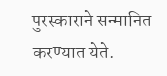पुरस्काराने सन्मानित करण्यात येते.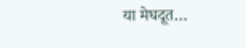या मेघदूत…